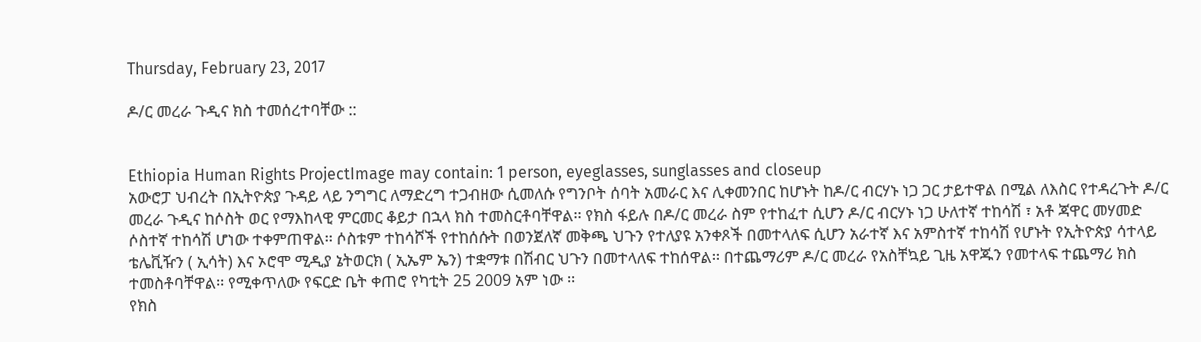Thursday, February 23, 2017

ዶ/ር መረራ ጉዲና ክስ ተመሰረተባቸው ::


Ethiopia Human Rights ProjectImage may contain: 1 person, eyeglasses, sunglasses and closeup
አውሮፓ ህብረት በኢትዮጵያ ጉዳይ ላይ ንግግር ለማድረግ ተጋብዘው ሲመለሱ የግንቦት ሰባት አመራር እና ሊቀመንበር ከሆኑት ከዶ/ር ብርሃኑ ነጋ ጋር ታይተዋል በሚል ለእስር የተዳረጉት ዶ/ር መረራ ጉዲና ከሶስት ወር የማእከላዊ ምርመር ቆይታ በኋላ ክስ ተመስርቶባቸዋል፡፡ የክስ ፋይሉ በዶ/ር መረራ ስም የተከፈተ ሲሆን ዶ/ር ብርሃኑ ነጋ ሁለተኛ ተከሳሽ ፣ አቶ ጃዋር መሃመድ ሶስተኛ ተከሳሽ ሆነው ተቀምጠዋል፡፡ ሶስቱም ተከሳሾች የተከሰሱት በወንጀለኛ መቅጫ ህጉን የተለያዩ አንቀጾች በመተላለፍ ሲሆን አራተኛ እና አምስተኛ ተከሳሽ የሆኑት የኢትዮጵያ ሳተላይ ቴሌቪዥን ( ኢሳት) እና ኦሮሞ ሚዲያ ኔትወርክ ( ኢኤም ኤን) ተቋማቱ በሽብር ህጉን በመተላለፍ ተከሰዋል፡፡ በተጨማሪም ዶ/ር መረራ የአስቸኳይ ጊዜ አዋጁን የመተላፍ ተጨማሪ ክስ ተመስቶባቸዋል፡፡ የሚቀጥለው የፍርድ ቤት ቀጠሮ የካቲት 25 2009 አም ነው ፡፡
የክስ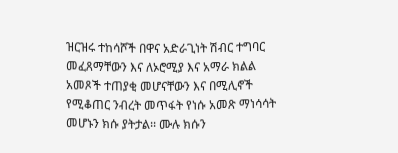ዝርዝሩ ተከሳሾች በዋና አድራጊነት ሽብር ተግባር መፈጸማቸውን እና ለኦሮሚያ እና አማራ ክልል አመጾች ተጠያቂ መሆናቸውን እና በሚሊኖች የሚቆጠር ንብረት መጥፋት የነሱ አመጽ ማነሳሳት መሆኑን ክሱ ያትታል፡፡ ሙሉ ክሱን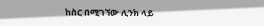ከስር በሚገኘው ሊንክ ላይ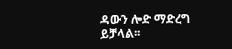ዳውን ሎድ ማድረግ ይቻላል፡፡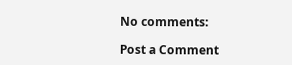No comments:

Post a Comment